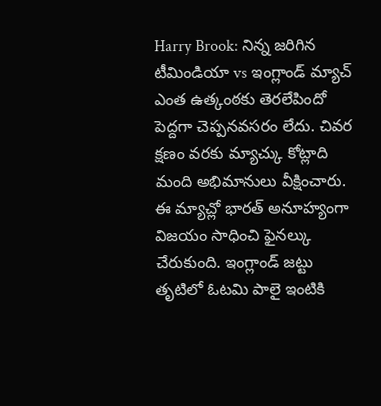Harry Brook: నిన్న జరిగిన టీమిండియా vs ఇంగ్లాండ్ మ్యాచ్ ఎంత ఉత్కంఠకు తెరలేపిందో పెద్దగా చెప్పనవసరం లేదు. చివర క్షణం వరకు మ్యాచ్కు కోట్లాది మంది అభిమానులు వీక్షించారు. ఈ మ్యాచ్లో భారత్ అనూహ్యంగా విజయం సాధించి ఫైనల్కు చేరుకుంది. ఇంగ్లాండ్ జట్టు తృటిలో ఓటమి పాలై ఇంటికి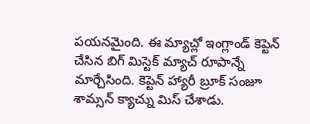పయనమైంది. ఈ మ్యాచ్లో ఇంగ్లాండ్ కెప్టెన్ చేసిన బిగ్ మిస్టెక్ మ్యాచ్ రూపాన్నే మార్చేసింది. కెప్టెన్ హ్యారీ బ్రూక్ సంజూ శామ్సన్ క్యాచ్ను మిస్ చేశాడు.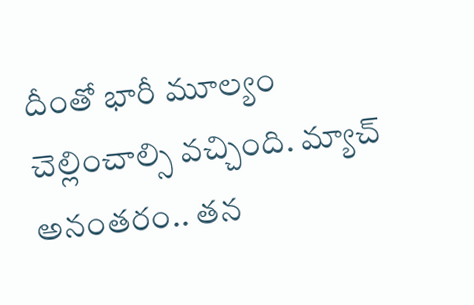దీంతో భారీ మూల్యం చెల్లించాల్సి వచ్చింది. మ్యాచ్ అనంతరం.. తన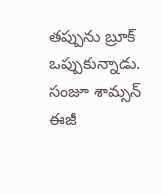తప్పును బ్రూక్ ఒప్పుకున్నాడు. సంజూ శామ్సన్ ఈజీ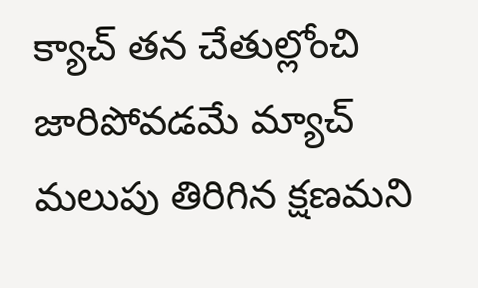క్యాచ్ తన చేతుల్లోంచి జారిపోవడమే మ్యాచ్ మలుపు తిరిగిన క్షణమని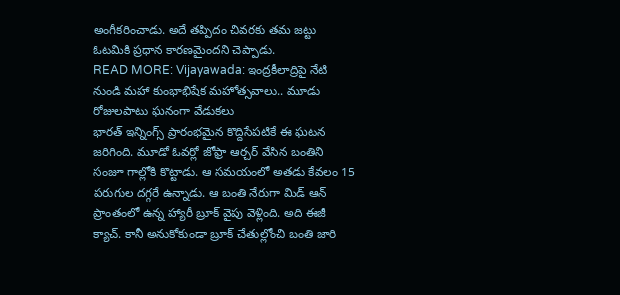అంగీకరించాడు. అదే తప్పిదం చివరకు తమ జట్టు ఓటమికి ప్రధాన కారణమైందని చెప్పాడు.
READ MORE: Vijayawada: ఇంద్రకీలాద్రిపై నేటి నుండి మహా కుంభాభిషేక మహోత్సవాలు.. మూడు రోజులపాటు ఘనంగా వేడుకలు
భారత్ ఇన్నింగ్స్ ప్రారంభమైన కొద్దిసేపటికే ఈ ఘటన జరిగింది. మూడో ఓవర్లో జోఫ్రా ఆర్చర్ వేసిన బంతిని సంజూ గాల్లోకి కొట్టాడు. ఆ సమయంలో అతడు కేవలం 15 పరుగుల దగ్గరే ఉన్నాడు. ఆ బంతి నేరుగా మిడ్ ఆన్ ప్రాంతంలో ఉన్న హ్యారీ బ్రూక్ వైపు వెళ్లింది. అది ఈజీ క్యాచ్. కానీ అనుకోకుండా బ్రూక్ చేతుల్లోంచి బంతి జారి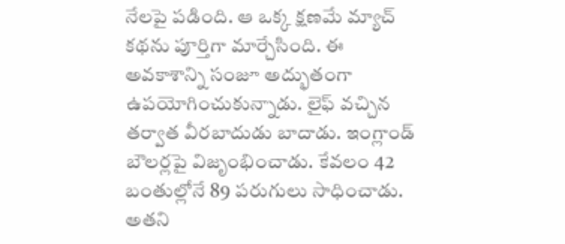నేలపై పడింది. ఆ ఒక్క క్షణమే మ్యాచ్ కథను పూర్తిగా మార్చేసింది. ఈ అవకాశాన్ని సంజూ అద్భుతంగా ఉపయోగించుకున్నాడు. లైఫ్ వచ్చిన తర్వాత వీరబాదుడు బాదాడు. ఇంగ్లాండ్ బౌలర్లపై విజృంభించాడు. కేవలం 42 బంతుల్లోనే 89 పరుగులు సాధించాడు. అతని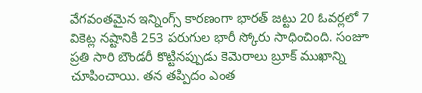వేగవంతమైన ఇన్నింగ్స్ కారణంగా భారత్ జట్టు 20 ఓవర్లలో 7 వికెట్ల నష్టానికి 253 పరుగుల భారీ స్కోరు సాధించింది. సంజూ ప్రతి సారి బౌండరీ కొట్టినప్పుడు కెమెరాలు బ్రూక్ ముఖాన్ని చూపించాయి. తన తప్పిదం ఎంత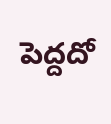పెద్దదో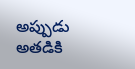అప్పుడు అతడికి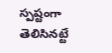స్పష్టంగా తెలిసినట్టే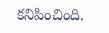కనిపించింది.